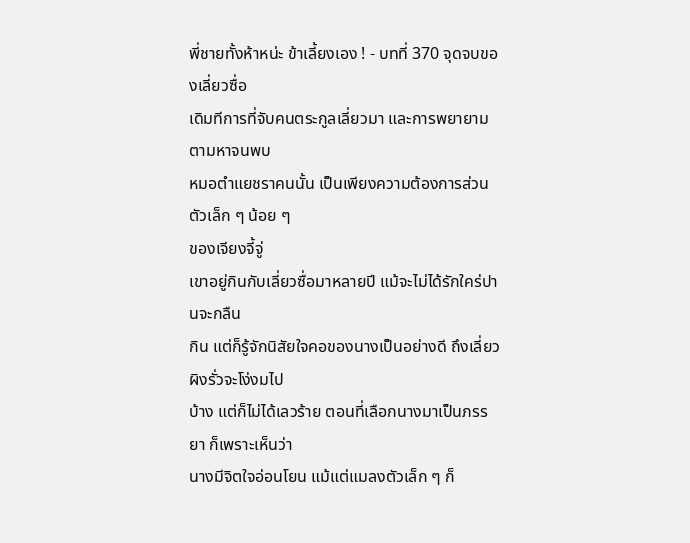พี่ชายทั้งห้าหน่ะ ข้าเลี้ยงเอง ! - บทที่ 370 จุดจบของเลี่ยวซื่อ
เดิมทีการที่จับคนตระกูลเลี่ยวมา และการพยายามตามหาจนพบ
หมอตำแยชราคนนั้น เป็นเพียงความต้องการส่วนตัวเล็ก ๆ น้อย ๆ
ของเจียงจี้จู่
เขาอยู่กินกับเลี่ยวซื่อมาหลายปี แม้จะไม่ได้รักใคร่ปานจะกลืน
กิน แต่ก็รู้จักนิสัยใจคอของนางเป็นอย่างดี ถึงเลี่ยวผิงรั่วจะโง่งมไป
บ้าง แต่ก็ไม่ได้เลวร้าย ตอนที่เลือกนางมาเป็นภรรยา ก็เพราะเห็นว่า
นางมีจิตใจอ่อนโยน แม้แต่แมลงตัวเล็ก ๆ ก็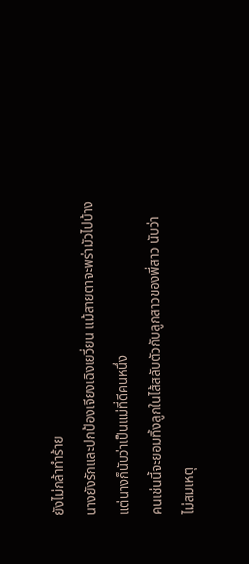ยังไม่กล้าทำร้าย
นางยังรักและปกป้องเจียงเฉิงเยวี่ยน แม้สายตาจะพร่ามัวไปบ้าง
แต่นางก็นับว่าเป็นแม่ที่ดีคนหนึ่ง
คนเช่นนี้จะยอมทิ้งลูกในไส้สลับตัวกับลูกสาวของพี่สาว นับว่า
ไม่สมเหตุ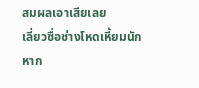สมผลเอาเสียเลย
เลี่ยวซื่อช่างโหดเหี้ยมนัก
หาก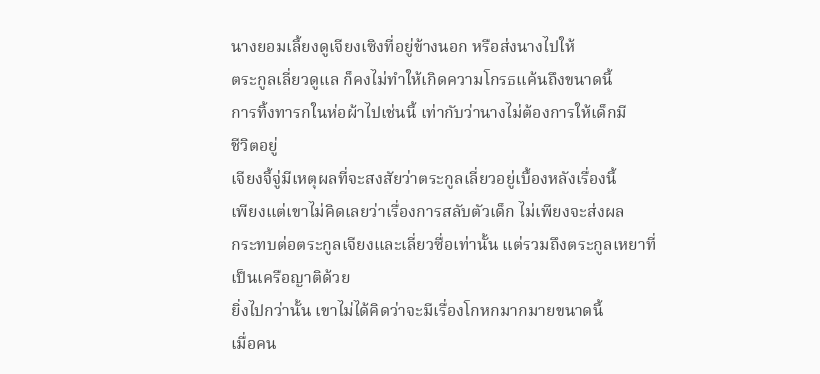นางยอมเลี้ยงดูเจียงเซิงที่อยู่ข้างนอก หรือส่งนางไปให้
ตระกูลเลี่ยวดูแล ก็คงไม่ทำให้เกิดความโกรธแค้นถึงขนาดนี้
การทิ้งทารกในห่อผ้าไปเช่นนี้ เท่ากับว่านางไม่ต้องการให้เด็กมี
ชีวิตอยู่
เจียงจี้จู่มีเหตุผลที่จะสงสัยว่าตระกูลเลี่ยวอยู่เบื้องหลังเรื่องนี้
เพียงแต่เขาไม่คิดเลยว่าเรื่องการสลับตัวเด็ก ไม่เพียงจะส่งผล
กระทบต่อตระกูลเจียงและเลี่ยวซื่อเท่านั้น แต่รวมถึงตระกูลเหยาที่
เป็นเครือญาติด้วย
ยิ่งไปกว่านั้น เขาไม่ได้คิดว่าจะมีเรื่องโกหกมากมายขนาดนี้
เมื่อคน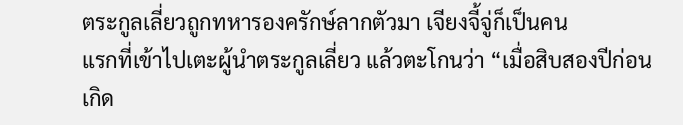ตระกูลเลี่ยวถูกทหารองครักษ์ลากตัวมา เจียงจี้จู่ก็เป็นคน
แรกที่เข้าไปเตะผู้นำตระกูลเลี่ยว แล้วตะโกนว่า “เมื่อสิบสองปีก่อน
เกิด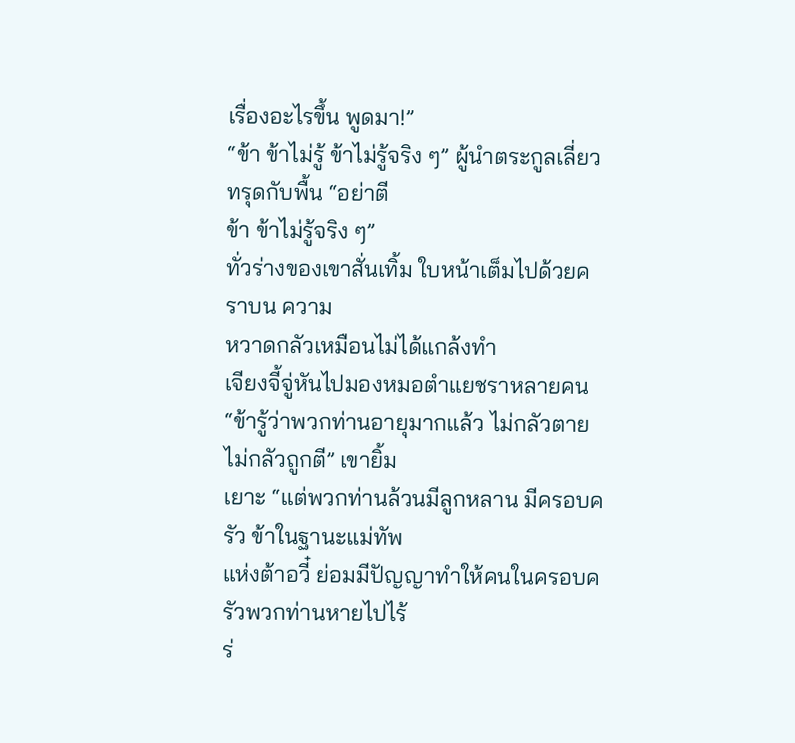เรื่องอะไรขึ้น พูดมา!”
“ข้า ข้าไม่รู้ ข้าไม่รู้จริง ๆ” ผู้นำตระกูลเลี่ยวทรุดกับพื้น “อย่าตี
ข้า ข้าไม่รู้จริง ๆ”
ทั่วร่างของเขาสั่นเทิ้ม ใบหน้าเต็มไปด้วยคราบน ความ
หวาดกลัวเหมือนไม่ได้แกล้งทำ
เจียงจี้จู่หันไปมองหมอตำแยชราหลายคน
“ข้ารู้ว่าพวกท่านอายุมากแล้ว ไม่กลัวตาย ไม่กลัวถูกตี” เขายิ้ม
เยาะ “แต่พวกท่านล้วนมีลูกหลาน มีครอบครัว ข้าในฐานะแม่ทัพ
แห่งต้าอวี๋ ย่อมมีปัญญาทำให้คนในครอบครัวพวกท่านหายไปไร้
ร่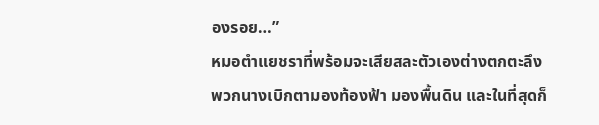องรอย…”
หมอตำแยชราที่พร้อมจะเสียสละตัวเองต่างตกตะลึง
พวกนางเบิกตามองท้องฟ้า มองพื้นดิน และในที่สุดก็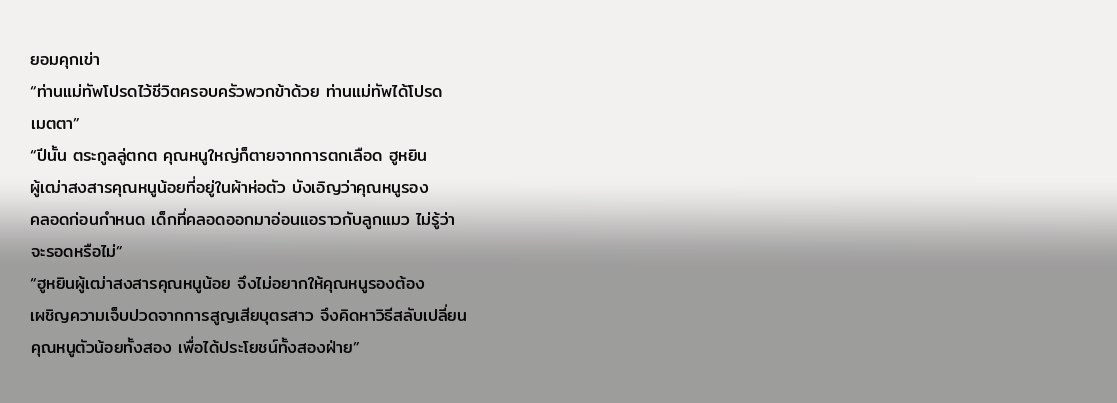ยอมคุกเข่า
“ท่านแม่ทัพโปรดไว้ชีวิตครอบครัวพวกข้าด้วย ท่านแม่ทัพได้โปรด
เมตตา”
“ปีนั้น ตระกูลลู่ตกต คุณหนูใหญ่ก็ตายจากการตกเลือด ฮูหยิน
ผู้เฒ่าสงสารคุณหนูน้อยที่อยู่ในผ้าห่อตัว บังเอิญว่าคุณหนูรอง
คลอดก่อนกำหนด เด็กที่คลอดออกมาอ่อนแอราวกับลูกแมว ไม่รู้ว่า
จะรอดหรือไม่”
“ฮูหยินผู้เฒ่าสงสารคุณหนูน้อย จึงไม่อยากให้คุณหนูรองต้อง
เผชิญความเจ็บปวดจากการสูญเสียบุตรสาว จึงคิดหาวิธีสลับเปลี่ยน
คุณหนูตัวน้อยทั้งสอง เพื่อได้ประโยชน์ทั้งสองฝ่าย”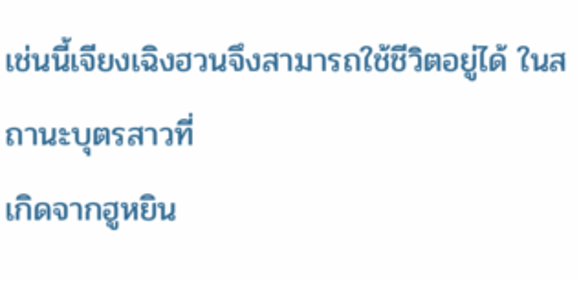เช่นนี้เจียงเฉิงฮวนจึงสามารถใช้ชีวิตอยู่ได้ ในสถานะบุตรสาวที่
เกิดจากฮูหยิน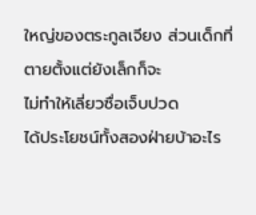ใหญ่ของตระกูลเจียง ส่วนเด็กที่ตายตั้งแต่ยังเล็กก็จะ
ไม่ทำให้เลี่ยวซื่อเจ็บปวด
ได้ประโยชน์ทั้งสองฝ่ายบ้าอะไร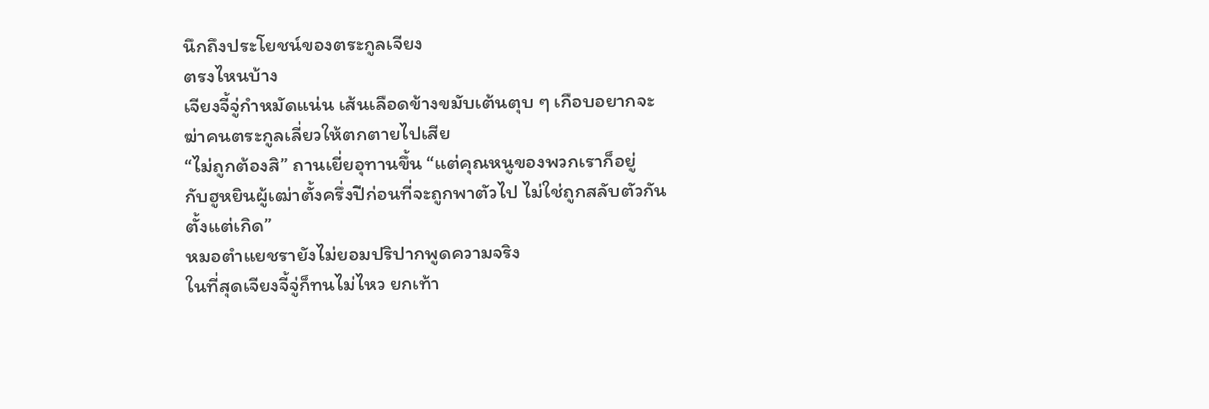นึกถึงประโยชน์ของตระกูลเจียง
ตรงไหนบ้าง
เจียงจี้จู่กำหมัดแน่น เส้นเลือดข้างขมับเต้นตุบ ๆ เกือบอยากจะ
ฆ่าคนตระกูลเลี่ยวให้ตกตายไปเสีย
“ไม่ถูกต้องสิ” ถานเยี่ยอุทานขึ้น “แต่คุณหนูของพวกเราก็อยู่
กับฮูหยินผู้เฒ่าตั้งครึ่งปีก่อนที่จะถูกพาตัวไป ไม่ใช่ถูกสลับตัวกัน
ตั้งแต่เกิด”
หมอตำแยชรายังไม่ยอมปริปากพูดความจริง
ในที่สุดเจียงจี้จู่ก็ทนไม่ไหว ยกเท้า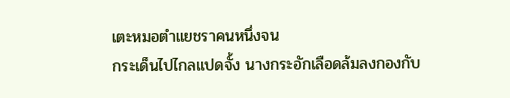เตะหมอตำแยชราคนหนึ่งจน
กระเด็นไปไกลแปดจั้ง นางกระอักเลือดล้มลงกองกับ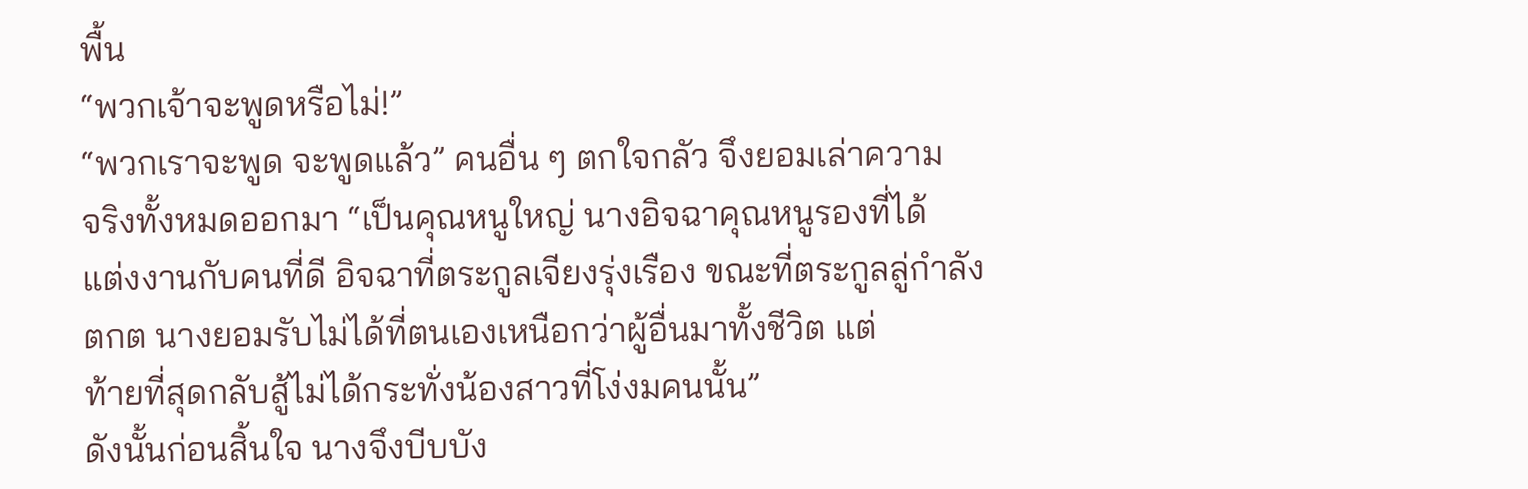พื้น
“พวกเจ้าจะพูดหรือไม่!”
“พวกเราจะพูด จะพูดแล้ว” คนอื่น ๆ ตกใจกลัว จึงยอมเล่าความ
จริงทั้งหมดออกมา “เป็นคุณหนูใหญ่ นางอิจฉาคุณหนูรองที่ได้
แต่งงานกับคนที่ดี อิจฉาที่ตระกูลเจียงรุ่งเรือง ขณะที่ตระกูลลู่กำลัง
ตกต นางยอมรับไม่ได้ที่ตนเองเหนือกว่าผู้อื่นมาทั้งชีวิต แต่
ท้ายที่สุดกลับสู้ไม่ได้กระทั่งน้องสาวที่โง่งมคนนั้น”
ดังนั้นก่อนสิ้นใจ นางจึงบีบบัง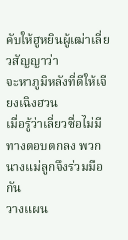คับให้ฮูหยินผู้เฒ่าเลี่ยวสัญญาว่า
จะหาภูมิหลังที่ดีให้เจียงเฉิงฮวน
เมื่อรู้ว่าเลี่ยวซื่อไม่มีทางตอบตกลง พวกนางแม่ลูกจึงร่วมมือกัน
วางแผน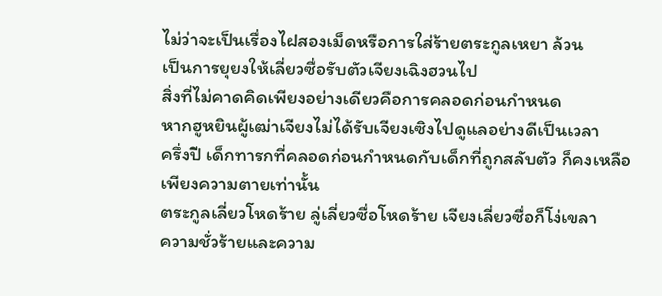ไม่ว่าจะเป็นเรื่องไฝสองเม็ดหรือการใส่ร้ายตระกูลเหยา ล้วน
เป็นการยุยงให้เลี่ยวซื่อรับตัวเจียงเฉิงฮวนไป
สิ่งที่ไม่คาดคิดเพียงอย่างเดียวคือการคลอดก่อนกำหนด
หากฮูหยินผู้เฒ่าเจียงไม่ได้รับเจียงเซิงไปดูแลอย่างดีเป็นเวลา
ครึ่งปี เด็กทารกที่คลอดก่อนกำหนดกับเด็กที่ถูกสลับตัว ก็คงเหลือ
เพียงความตายเท่านั้น
ตระกูลเลี่ยวโหดร้าย ลู่เลี่ยวซื่อโหดร้าย เจียงเลี่ยวซื่อก็โง่เขลา
ความชั่วร้ายและความ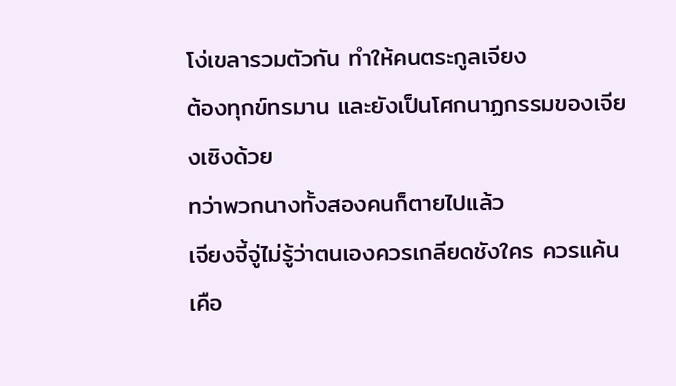โง่เขลารวมตัวกัน ทำให้คนตระกูลเจียง
ต้องทุกข์ทรมาน และยังเป็นโศกนาฏกรรมของเจียงเซิงด้วย
ทว่าพวกนางทั้งสองคนก็ตายไปแล้ว
เจียงจี้จู่ไม่รู้ว่าตนเองควรเกลียดชังใคร ควรแค้นเคือ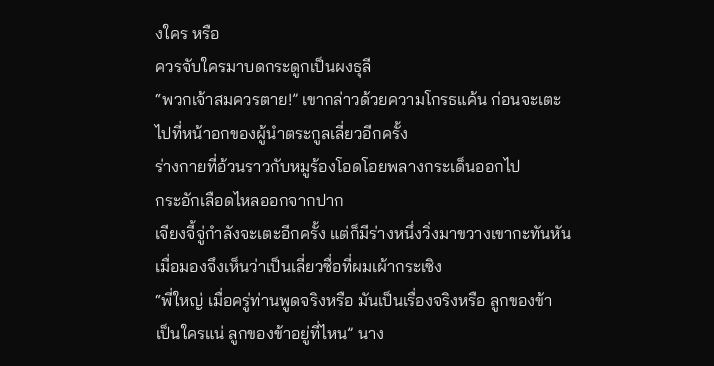งใคร หรือ
ควรจับใครมาบดกระดูกเป็นผงธุลี
“พวกเจ้าสมควรตาย!” เขากล่าวด้วยความโกรธแค้น ก่อนจะเตะ
ไปที่หน้าอกของผู้นำตระกูลเลี่ยวอีกครั้ง
ร่างกายที่อ้วนราวกับหมูร้องโอดโอยพลางกระเด็นออกไป
กระอักเลือดไหลออกจากปาก
เจียงจี้จู่กำลังจะเตะอีกครั้ง แต่ก็มีร่างหนึ่งวิ่งมาขวางเขากะทันหัน
เมื่อมองจึงเห็นว่าเป็นเลี่ยวซื่อที่ผมเผ้ากระเซิง
“พี่ใหญ่ เมื่อครู่ท่านพูดจริงหรือ มันเป็นเรื่องจริงหรือ ลูกของข้า
เป็นใครแน่ ลูกของข้าอยู่ที่ไหน” นาง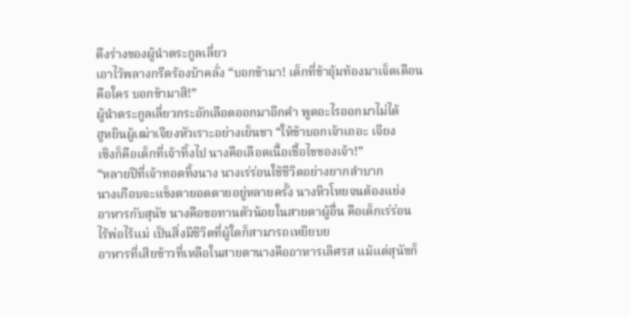ดึงร่างของผู้นำตระกูลเลี่ยว
เอาไว้พลางกรีดร้องบ้าคลั่ง “บอกข้ามา! เด็กที่ข้าอุ้มท้องมาเจ็ดเดือน
คือใคร บอกข้ามาสิ!”
ผู้นำตระกูลเลี่ยวกระอักเลือดออกมาอีกคำ พูดอะไรออกมาไม่ได้
ฮูหยินผู้เฒ่าเจียงหัวเราะอย่างเย็นชา “ให้ข้าบอกเจ้าเถอะ เจียง
เซิงก็คือเด็กที่เจ้าทิ้งไป นางคือเลือดเนื้อเชื้อไขของเจ้า!”
“หลายปีที่เจ้าทอดทิ้งนาง นางเร่ร่อนใช้ชีวิตอย่างยากลำบาก
นางเกือบจะแข็งตายอดตายอยู่หลายครั้ง นางหิวโหยจนต้องแย่ง
อาหารกับสุนัข นางคือขอทานตัวน้อยในสายตาผู้อื่น คือเด็กเร่ร่อน
ไร้พ่อไร้แม่ เป็นสิ่งมีชีวิตที่ผู้ใดก็สามารถเหยียบย
อาหารที่เสียข้าวที่เหลือในสายตานางคืออาหารเลิศรส แม้แต่สุนัขก็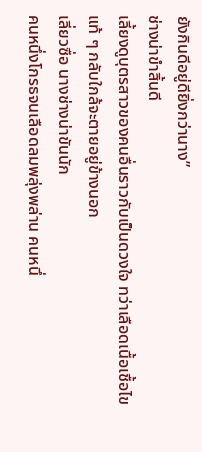ยังกินดีอยู่ดียิ่งกว่านาง”
ช่างน่าขำสิ้นดี
เลี้ยงดูบุตรสาวของคนอื่นราวกับเป็นดวงใจ ทว่าเลือดเนื้อเชื้อไข
แท้ ๆ กลับใกล้จะตายอยู่ข้างนอก
เลี่ยวซื่อ นางช่างน่าขันนัก
คนหนึ่งโกรธจนเลือดลมพลุ่งพล่าน คนหนึ่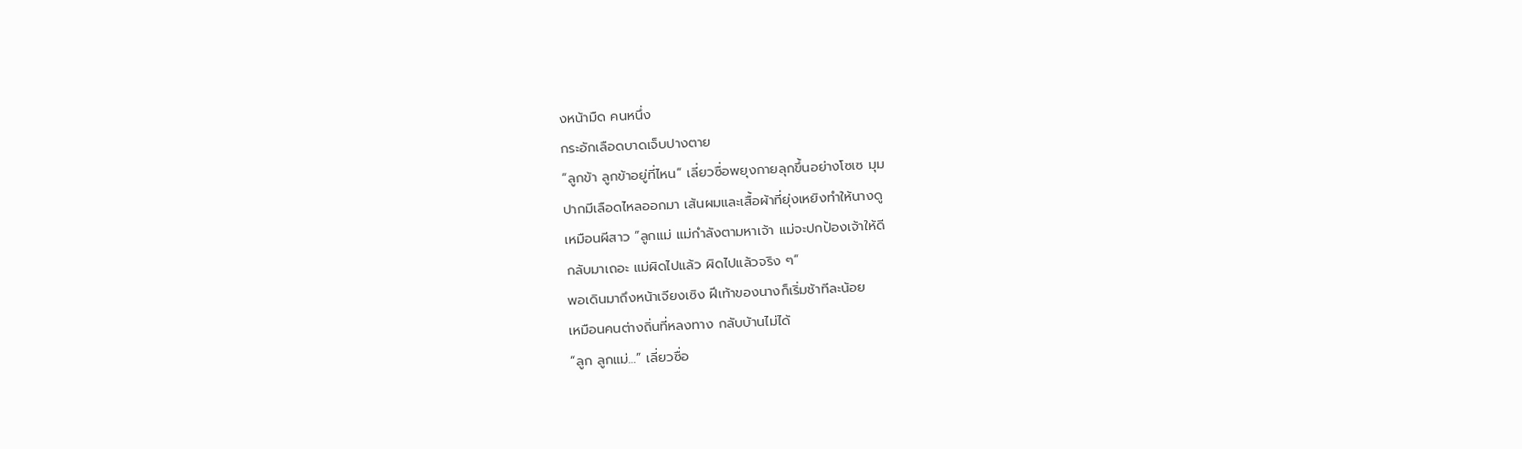งหน้ามืด คนหนึ่ง
กระอักเลือดบาดเจ็บปางตาย
“ลูกข้า ลูกข้าอยู่ที่ไหน” เลี่ยวซื่อพยุงกายลุกขึ้นอย่างโซเซ มุม
ปากมีเลือดไหลออกมา เส้นผมและเสื้อผ้าที่ยุ่งเหยิงทำให้นางดู
เหมือนผีสาว “ลูกแม่ แม่กำลังตามหาเจ้า แม่จะปกป้องเจ้าให้ดี
กลับมาเถอะ แม่ผิดไปแล้ว ผิดไปแล้วจริง ๆ”
พอเดินมาถึงหน้าเจียงเซิง ฝีเท้าของนางก็เริ่มช้าทีละน้อย
เหมือนคนต่างถิ่นที่หลงทาง กลับบ้านไม่ได้
“ลูก ลูกแม่…” เลี่ยวซื่อ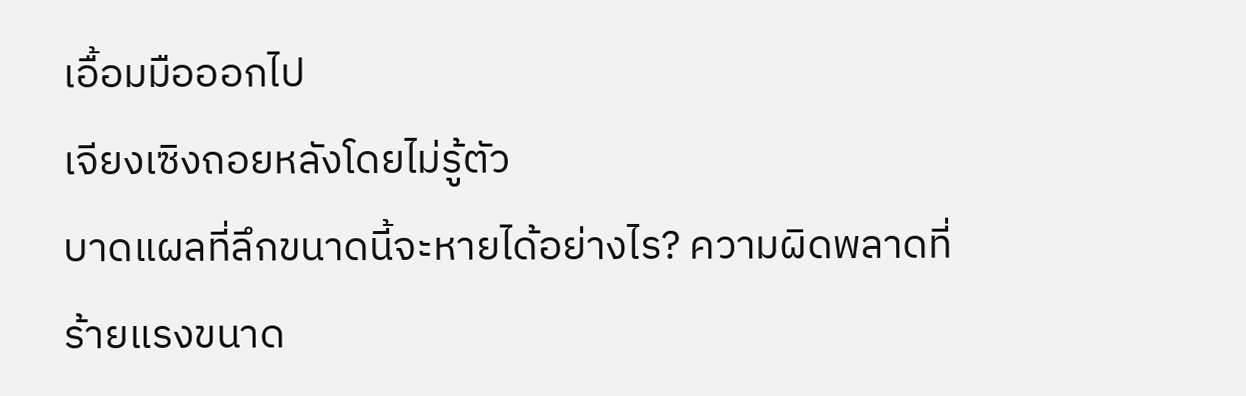เอื้อมมือออกไป
เจียงเซิงถอยหลังโดยไม่รู้ตัว
บาดแผลที่ลึกขนาดนี้จะหายได้อย่างไร? ความผิดพลาดที่
ร้ายแรงขนาด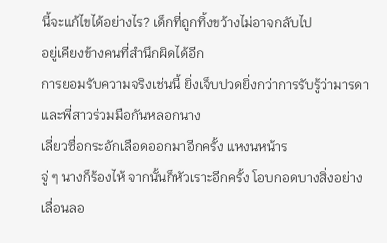นี้จะแก้ไขได้อย่างไร? เด็กที่ถูกทิ้งขว้างไม่อาจกลับไป
อยู่เคียงข้างคนที่สำนึกผิดได้อีก
การยอมรับความจริงเช่นนี้ ยิ่งเจ็บปวดยิ่งกว่าการรับรู้ว่ามารดา
และพี่สาวร่วมมือกันหลอกนาง
เลี่ยวซื่อกระอักเลือดออกมาอีกครั้ง แหงนหน้าร
จู่ ๆ นางก็ร้องไห้ จากนั้นก็หัวเราะอีกครั้ง โอบกอดบางสิ่งอย่าง
เลื่อนลอ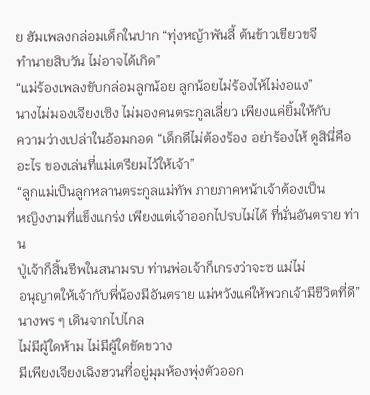ย ฮัมเพลงกล่อมเด็กในปาก “ทุ่งหญ้าพันลี้ ต้นข้าวเขียวขจี
ทำนายสิบวัน ไม่อาจได้เกิด”
“แม่ร้องเพลงขับกล่อมลูกน้อย ลูกน้อยไม่ร้องไห้ไม่งอแง”
นางไม่มองเจียงเซิง ไม่มองคนตระกูลเลี่ยว เพียงแค่ยิ้มให้กับ
ความว่างเปล่าในอ้อมกอด “เด็กดีไม่ต้องร้อง อย่าร้องไห้ ดูสินี่คือ
อะไร ของเล่นที่แม่เตรียมไว้ให้เจ้า”
“ลูกแม่เป็นลูกหลานตระกูลแม่ทัพ ภายภาคหน้าเจ้าต้องเป็น
หญิงงามที่แข็งแกร่ง เพียงแต่เจ้าออกไปรบไม่ได้ ที่นั่นอันตราย ท่าน
ปู่เจ้าก็สิ้นชีพในสนามรบ ท่านพ่อเจ้าก็เกรงว่าจะซ แม่ไม่
อนุญาตให้เจ้ากับพี่น้องมีอันตราย แม่หวังแค่ให้พวกเจ้ามีชีวิตที่ดี”
นางพร ๆ เดินจากไปไกล
ไม่มีผู้ใดห้าม ไม่มีผู้ใดขัดขวาง
มีเพียงเจียงเฉิงฮวนที่อยู่มุมห้องพุ่งตัวออก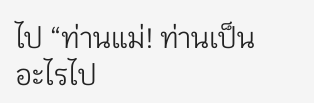ไป “ท่านแม่! ท่านเป็น
อะไรไป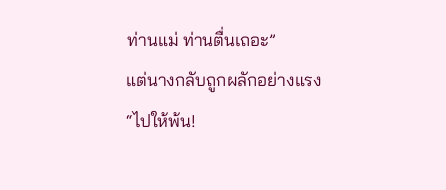ท่านแม่ ท่านตื่นเถอะ”
แต่นางกลับถูกผลักอย่างแรง
“ไปให้พ้น!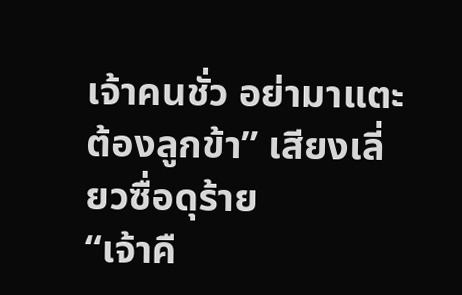เจ้าคนชั่ว อย่ามาแตะต้องลูกข้า” เสียงเลี่ยวซื่อดุร้าย
“เจ้าคื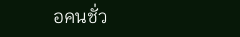อคนชั่ว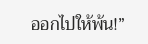ออกไปให้พ้น!”